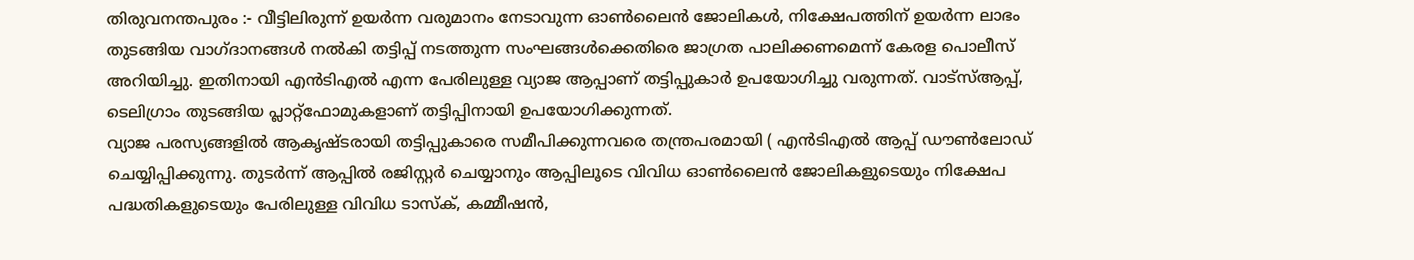തിരുവനന്തപുരം :- വീട്ടിലിരുന്ന് ഉയർന്ന വരുമാനം നേടാവുന്ന ഓൺലൈൻ ജോലികൾ, നിക്ഷേപത്തിന് ഉയർന്ന ലാഭം തുടങ്ങിയ വാഗ്ദാനങ്ങൾ നൽകി തട്ടിപ്പ് നടത്തുന്ന സംഘങ്ങൾക്കെതിരെ ജാഗ്രത പാലിക്കണമെന്ന് കേരള പൊലീസ് അറിയിച്ചു. ഇതിനായി എൻടിഎൽ എന്ന പേരിലുള്ള വ്യാജ ആപ്പാണ് തട്ടിപ്പുകാർ ഉപയോഗിച്ചു വരുന്നത്. വാട്സ്ആപ്പ്, ടെലിഗ്രാം തുടങ്ങിയ പ്ലാറ്റ്ഫോമുകളാണ് തട്ടിപ്പിനായി ഉപയോഗിക്കുന്നത്.
വ്യാജ പരസ്യങ്ങളിൽ ആകൃഷ്ടരായി തട്ടിപ്പുകാരെ സമീപിക്കുന്നവരെ തന്ത്രപരമായി ( എൻടിഎൽ ആപ്പ് ഡൗൺലോഡ് ചെയ്യിപ്പിക്കുന്നു. തുടർന്ന് ആപ്പിൽ രജിസ്റ്റർ ചെയ്യാനും ആപ്പിലൂടെ വിവിധ ഓൺലൈൻ ജോലികളുടെയും നിക്ഷേപ പദ്ധതികളുടെയും പേരിലുള്ള വിവിധ ടാസ്ക്, കമ്മീഷൻ,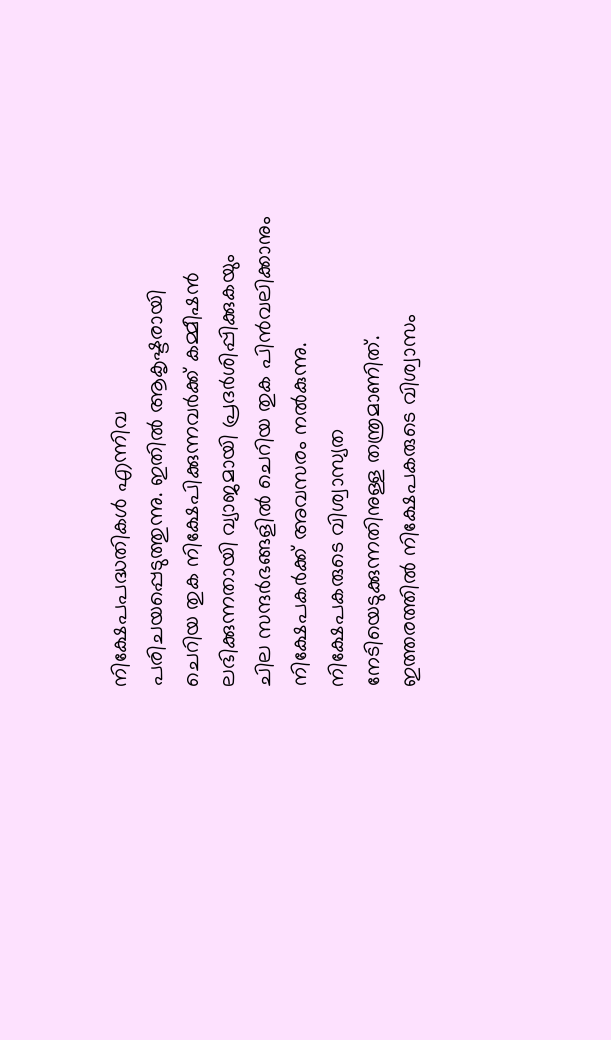നിക്ഷേപപദ്ധതികൾ എന്നിവ പരിചയപ്പെടുത്തുന്നു. ഇതിൽ ആകൃഷ്ടരായി ചെറിയ തുക നിക്ഷേപിക്കുന്നവർക്ക് കമ്മീഷൻ ലഭിക്കുന്നതായി വ്യാജമായി പ്രദർശിപ്പിക്കുകയും ചില സന്ദർഭങ്ങളിൽ ചെറിയ തുക പിൻവലിക്കാനും നിക്ഷേപകർക്ക് അവസരം നൽകുന്നു.
നിക്ഷേപകരുടെ വിശ്വാസ്യത നേടിയെടുക്കുന്നതിനുള്ള തന്ത്രമാണിത്. ഇത്തരത്തിൽ നിക്ഷേപകരുടെ വിശ്വാസം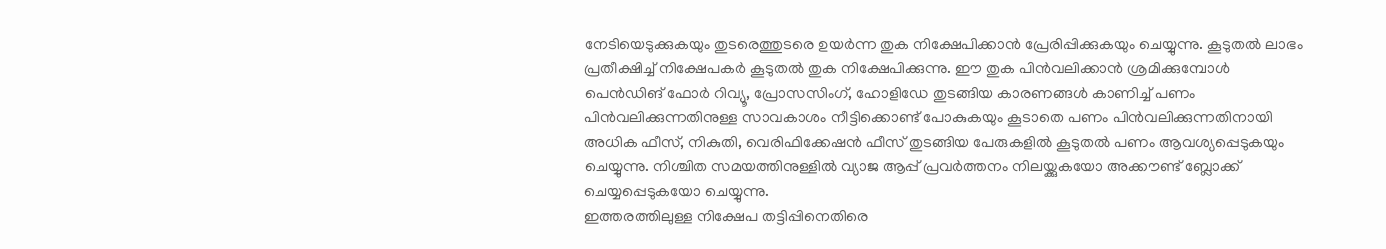നേടിയെടുക്കുകയും തുടരെത്തുടരെ ഉയർന്ന തുക നിക്ഷേപിക്കാൻ പ്രേരിപ്പിക്കുകയും ചെയ്യുന്നു. കൂടുതൽ ലാഭം പ്രതീക്ഷിച്ച് നിക്ഷേപകർ കൂടുതൽ തുക നിക്ഷേപിക്കുന്നു. ഈ തുക പിൻവലിക്കാൻ ശ്രമിക്കുമ്പോൾ പെൻഡിങ് ഫോർ റിവ്യൂ, പ്രോസസിംഗ്, ഹോളിഡേ തുടങ്ങിയ കാരണങ്ങൾ കാണിച്ച് പണം പിൻവലിക്കുന്നതിനുള്ള സാവകാശം നീട്ടിക്കൊണ്ട് പോകുകയും കൂടാതെ പണം പിൻവലിക്കുന്നതിനായി അധിക ഫീസ്, നികുതി, വെരിഫിക്കേഷൻ ഫീസ് തുടങ്ങിയ പേരുകളിൽ കൂടുതൽ പണം ആവശ്യപ്പെടുകയും ചെയ്യുന്നു. നിശ്ചിത സമയത്തിനുള്ളിൽ വ്യാജ ആപ്പ് പ്രവർത്തനം നിലയ്ക്കുകയോ അക്കൗണ്ട് ബ്ലോക്ക് ചെയ്യപ്പെടുകയോ ചെയ്യുന്നു.
ഇത്തരത്തിലുള്ള നിക്ഷേപ തട്ടിപ്പിനെതിരെ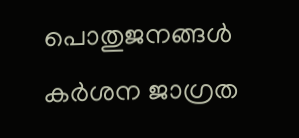പൊതുജനങ്ങൾ കർശന ജാഗ്രത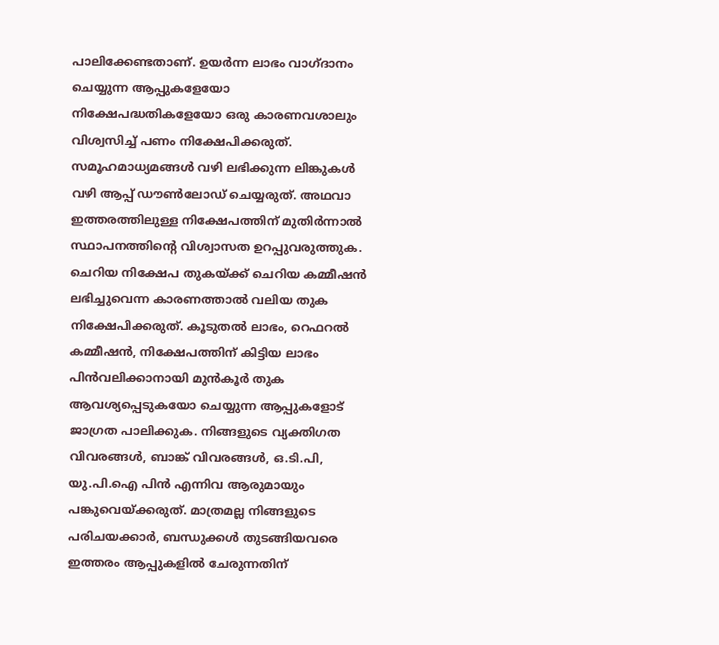പാലിക്കേണ്ടതാണ്. ഉയർന്ന ലാഭം വാഗ്ദാനം ചെയ്യുന്ന ആപ്പുകളേയോ നിക്ഷേപദ്ധതികളേയോ ഒരു കാരണവശാലും വിശ്വസിച്ച് പണം നിക്ഷേപിക്കരുത്. സമൂഹമാധ്യമങ്ങൾ വഴി ലഭിക്കുന്ന ലിങ്കുകൾ വഴി ആപ്പ് ഡൗൺലോഡ് ചെയ്യരുത്. അഥവാ ഇത്തരത്തിലുള്ള നിക്ഷേപത്തിന് മുതിർന്നാൽ സ്ഥാപനത്തിന്റെ വിശ്വാസത ഉറപ്പുവരുത്തുക. ചെറിയ നിക്ഷേപ തുകയ്ക്ക് ചെറിയ കമ്മീഷൻ ലഭിച്ചുവെന്ന കാരണത്താൽ വലിയ തുക നിക്ഷേപിക്കരുത്. കൂടുതൽ ലാഭം, റെഫറൽ കമ്മീഷൻ, നിക്ഷേപത്തിന് കിട്ടിയ ലാഭം പിൻവലിക്കാനായി മുൻകൂർ തുക ആവശ്യപ്പെടുകയോ ചെയ്യുന്ന ആപ്പുകളോട് ജാഗ്രത പാലിക്കുക. നിങ്ങളുടെ വ്യക്തിഗത വിവരങ്ങൾ, ബാങ്ക് വിവരങ്ങൾ, ഒ.ടി.പി, യു.പി.ഐ പിൻ എന്നിവ ആരുമായും പങ്കുവെയ്ക്കരുത്. മാത്രമല്ല നിങ്ങളുടെ പരിചയക്കാർ, ബന്ധുക്കൾ തുടങ്ങിയവരെ ഇത്തരം ആപ്പുകളിൽ ചേരുന്നതിന്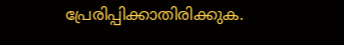പ്രേരിപ്പിക്കാതിരിക്കുക.